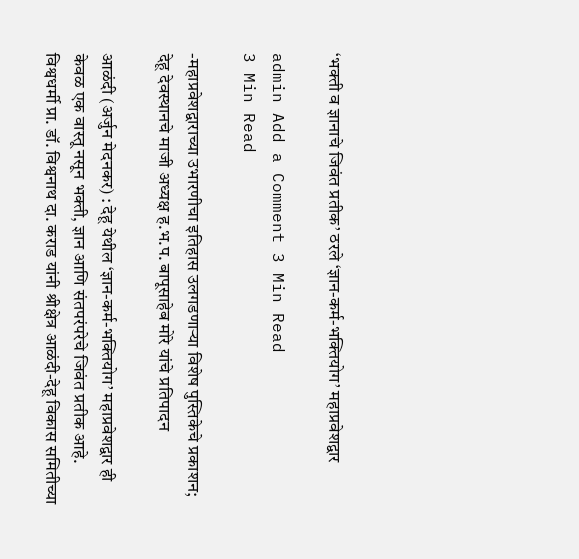‘भक्ती व ज्ञानाचे जिवंत प्रतीक’ ठरले ‘ज्ञान-कर्म-भक्तियोग’ महाप्रवेशद्वार

admin Add a Comment 3 Min Read
3 Min Read

-महाप्रवेशद्वाराच्या उभारणीचा इतिहास उलगडणाऱ्या विशेष पुस्तिकेचे प्रकाशन; देहू देवस्थानचे माजी अध्यक्ष ह.भ.प. बापूसाहेब मोरे यांचे प्रतिपादन

आळंदी (अर्जुन मेदनकर) : देहू येथील ‘ज्ञान-कर्म-भक्तियोग’ महाप्रवेशद्वार ही केवळ एक वास्तू नसून भक्ती, ज्ञान आणि संतपरंपरेचे जिवंत प्रतीक आहे. विश्वधर्मी प्रा. डॉ. विश्वनाथ दा. कराड यांनी श्रीक्षेत्र आळंदी-देहू विकास समितीच्या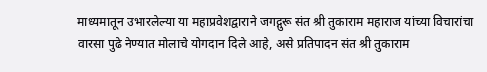माध्यमातून उभारलेल्या या महाप्रवेशद्वाराने जगद्गुरू संत श्री तुकाराम महाराज यांच्या विचारांचा वारसा पुढे नेण्यात मोलाचे योगदान दिले आहे, असे प्रतिपादन संत श्री तुकाराम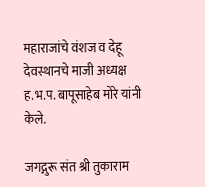महाराजांचे वंशज व देहू देवस्थानचे माजी अध्यक्ष ह.भ.प. बापूसाहेब मोरे यांनी केले.

जगद्गुरू संत श्री तुकाराम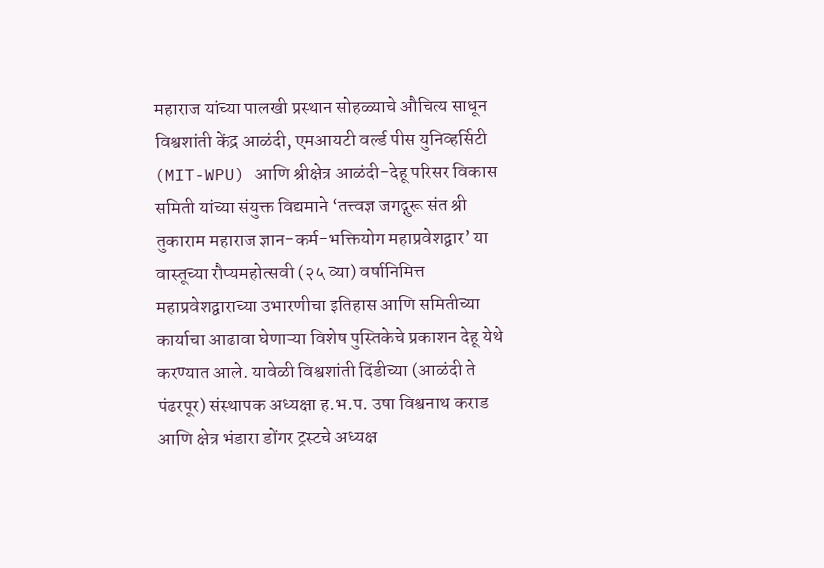महाराज यांच्या पालखी प्रस्थान सोहळ्याचे औचित्य साधून विश्वशांती केंद्र आळंदी, एमआयटी वर्ल्ड पीस युनिव्हर्सिटी (MIT-WPU) आणि श्रीक्षेत्र आळंदी-देहू परिसर विकास समिती यांच्या संयुक्त विद्यमाने ‘तत्त्वज्ञ जगद्गुरू संत श्री तुकाराम महाराज ज्ञान-कर्म-भक्तियोग महाप्रवेशद्वार’ या वास्तूच्या रौप्यमहोत्सवी (२५ व्या) वर्षानिमित्त महाप्रवेशद्वाराच्या उभारणीचा इतिहास आणि समितीच्या कार्याचा आढावा घेणाऱ्या विशेष पुस्तिकेचे प्रकाशन देहू येथे करण्यात आले. यावेळी विश्वशांती दिंडीच्या (आळंदी ते पंढरपूर) संस्थापक अध्यक्षा ह.भ.प. उषा विश्वनाथ कराड आणि क्षेत्र भंडारा डोंगर ट्रस्टचे अध्यक्ष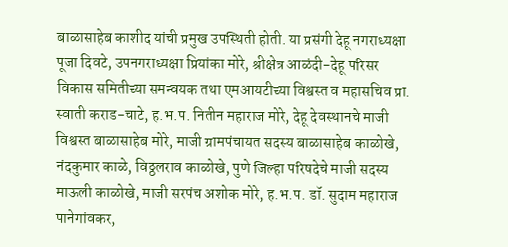बाळासाहेब काशीद यांची प्रमुख उपस्थिती होती. या प्रसंगी देहू नगराध्यक्षा पूजा दिवटे, उपनगराध्यक्षा प्रियांका मोरे, श्रीक्षेत्र आळंदी-देहू परिसर विकास समितीच्या समन्वयक तथा एमआयटीच्या विश्वस्त व महासचिव प्रा. स्वाती कराड-चाटे, ह.भ.प. नितीन महाराज मोरे, देहू देवस्थानचे माजी विश्वस्त बाळासाहेब मोरे, माजी ग्रामपंचायत सदस्य बाळासाहेब काळोखे, नंदकुमार काळे, विठ्ठलराव काळोखे, पुणे जिल्हा परिषदेचे माजी सदस्य माऊली काळोखे, माजी सरपंच अशोक मोरे, ह.भ.प. डॉ. सुदाम महाराज पानेगांवकर,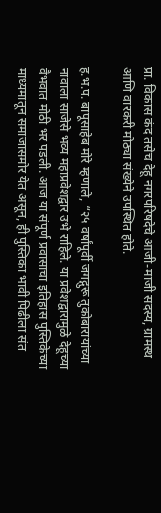प्रा. विकास कंद तसेच देहू नगरपरिषदेचे आजी-माजी सदस्य, ग्रामस्थ आणि वारकरी मोठ्या संख्येने उपस्थित होते.

ह.भ.प. बापूसाहेब मोरे म्हणाले, “२५ वर्षांपूर्वी जगद्गुरू तुकोबारायांच्या नावाला साजेसे भव्य महाप्रवेशद्वार उभे राहिले. या प्रवेशद्वारामुळे देहूच्या वैभवात मोठी भर पडली. आज या संपूर्ण प्रवासाचा इतिहास पुस्तिकेच्या माध्यमातून समाजासमोर येत असून, ही पुस्तिका भावी पिढीला संत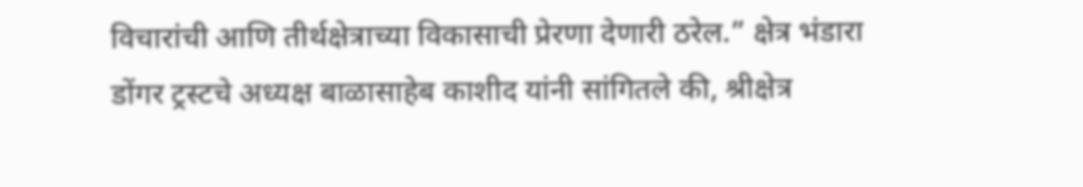विचारांची आणि तीर्थक्षेत्राच्या विकासाची प्रेरणा देणारी ठरेल.” क्षेत्र भंडारा डोंगर ट्रस्टचे अध्यक्ष बाळासाहेब काशीद यांनी सांगितले की, श्रीक्षेत्र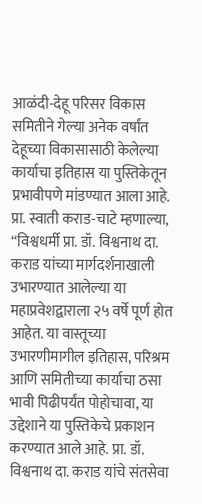आळंदी-देहू परिसर विकास समितीने गेल्या अनेक वर्षांत देहूच्या विकासासाठी केलेल्या कार्याचा इतिहास या पुस्तिकेतून प्रभावीपणे मांडण्यात आला आहे. प्रा. स्वाती कराड-चाटे म्हणाल्या, “विश्वधर्मी प्रा. डॉ. विश्वनाथ दा. कराड यांच्या मार्गदर्शनाखाली उभारण्यात आलेल्या या महाप्रवेशद्वाराला २५ वर्षे पूर्ण होत आहेत. या वास्तूच्या उभारणीमागील इतिहास, परिश्रम आणि समितीच्या कार्याचा ठसा भावी पिढीपर्यंत पोहोचावा, या उद्देशाने या पुस्तिकेचे प्रकाशन करण्यात आले आहे. प्रा. डॉ. विश्वनाथ दा. कराड यांचे संतसेवा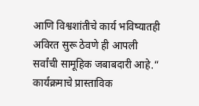आणि विश्वशांतीचे कार्य भविष्यातही अविरत सुरू ठेवणे ही आपली सर्वांची सामूहिक जबाबदारी आहे.” कार्यक्रमाचे प्रास्ताविक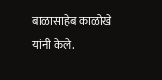बाळासाहेब काळोखे यांनी केले.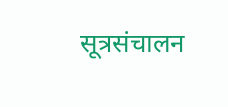सूत्रसंचालन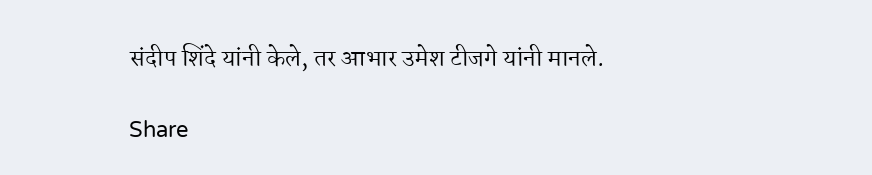संदीप शिंदे यांनी केले, तर आभार उमेश टीजगे यांनी मानले.

Share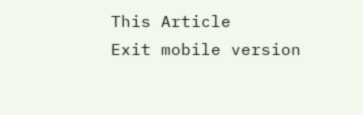This Article
Exit mobile version